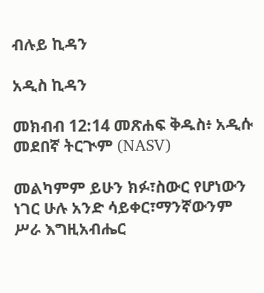ብሉይ ኪዳን

አዲስ ኪዳን

መክብብ 12:14 መጽሐፍ ቅዱስ፥ አዲሱ መደበኛ ትርጒም (NASV)

መልካምም ይሁን ክፉ፣ስውር የሆነውን ነገር ሁሉ አንድ ሳይቀር፣ማንኛውንም ሥራ እግዚአብሔር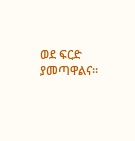ወደ ፍርድ ያመጣዋልና።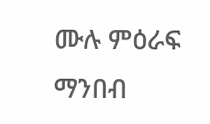ሙሉ ምዕራፍ ማንበብ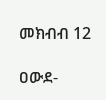መክብብ 12

ዐውደ-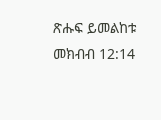ጽሑፍ ይመልከቱ መክብብ 12:14